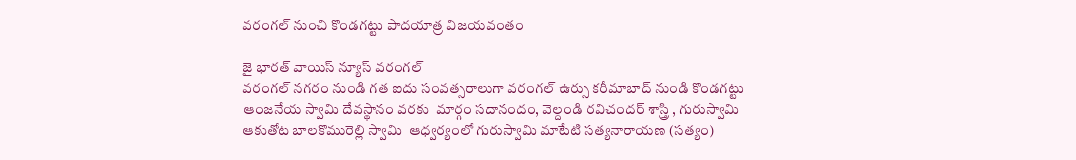వరంగల్ నుంచి కొండగట్టు పాదయాత్ర విజయవంతం

జై భారత్ వాయిస్ న్యూస్ వరంగల్
వరంగల్ నగరం నుండి గత ఐదు సంవత్సరాలుగా వరంగల్ ఉర్సు కరీమాబాద్ నుండి కొండగట్టు ఆంజనేయ స్వామి దేవస్థానం వరకు  మార్గం సదానందం, వెల్దండి రవిచందర్ శాస్త్రి , గురుస్వామి ఆకుతోట బాలకొమురెల్లి స్వామి  ఆధ్వర్యంలో గురుస్వామి మాటేటి సత్యనారాయణ (సత్యం)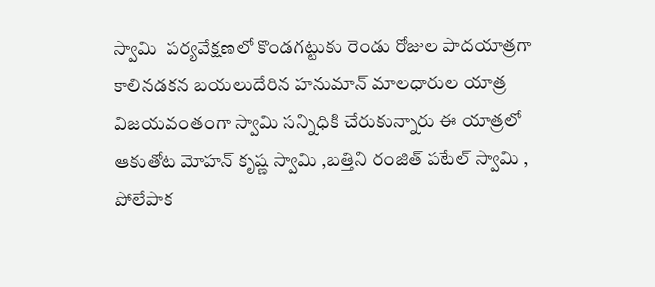స్వామి  పర్యవేక్షణలో కొండగట్టుకు రెండు రోజుల పాదయాత్రగా కాలినడకన బయలుదేరిన హనుమాన్ మాలధారుల యాత్ర విజయవంతంగా స్వామి సన్నిధికి చేరుకున్నారు ఈ యాత్రలో ఆకుతోట మోహన్ కృష్ణ స్వామి ,బత్తిని రంజిత్ పటేల్ స్వామి , పోలేపాక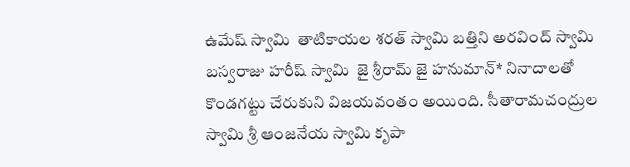ఉమేష్ స్వామి  తాటికాయల శరత్ స్వామి బత్తిని అరవింద్ స్వామి  బస్వరాజు హరీష్ స్వామి  జై శ్రీరామ్ జై హనుమాన్* నినాదాలతో కొండగట్టు చేరుకుని విజయవంతం అయింది. సీతారామచంద్రుల స్వామి శ్రీ ఆంజనేయ స్వామి కృపా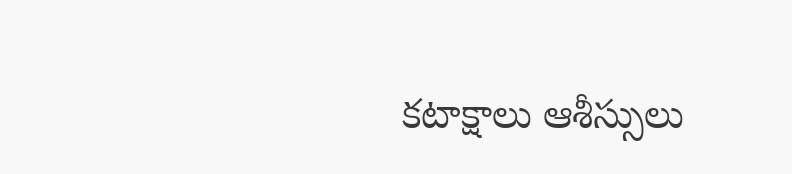కటాక్షాలు ఆశీస్సులు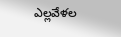ఎల్లవేళల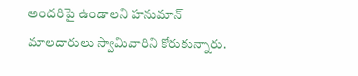అందరిపై ఉండాలని హనుమాన్ మాలదారులు స్వామివారిని కోరుకున్నారు.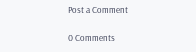Post a Comment

0 Comments